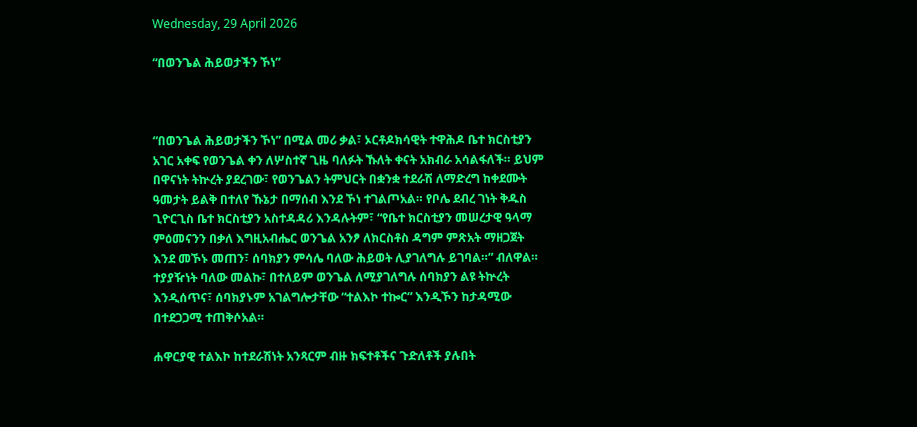Wednesday, 29 April 2026

“በወንጌል ሕይወታችን ኾነ”



“በወንጌል ሕይወታችን ኾነ” በሚል መሪ ቃል፣ ኦርቶዶክሳዊት ተዋሕዶ ቤተ ክርስቲያን አገር አቀፍ የወንጌል ቀን ለሦስተኛ ጊዜ ባለፉት ኹለት ቀናት አክብራ አሳልፋለች። ይህም በዋናነት ትኵረት ያደረገው፣ የወንጌልን ትምህርት በቋንቋ ተደራሽ ለማድረግ ከቀደሙት ዓመታት ይልቅ በተለየ ኹኔታ በማሰብ እንደ ኾነ ተገልጦአል። የቦሌ ደብረ ገነት ቅዱስ ጊዮርጊስ ቤተ ክርስቲያን አስተዳዳሪ እንዳሉትም፣ “የቤተ ክርስቲያን መሠረታዊ ዓላማ ምዕመናንን በቃለ እግዚአብሔር ወንጌል አንፆ ለክርስቶስ ዳግም ምጽአት ማዘጋጀት እንደ መኾኑ መጠን፣ ሰባክያን ምሳሌ ባለው ሕይወት ሊያገለግሉ ይገባል።” ብለዋል። ተያያዥነት ባለው መልኩ፣ በተለይም ወንጌል ለሚያገለግሉ ሰባክያን ልዩ ትኵረት እንዲሰጥና፣ ሰባክያኑም አገልግሎታቸው “ተልእኮ ተኰር” እንዲኾን ከታዳሚው በተደጋጋሚ ተጠቅሶአል።

ሐዋርያዊ ተልእኮ ከተደራሽነት አንጻርም ብዙ ክፍተቶችና ጉድለቶች ያሉበት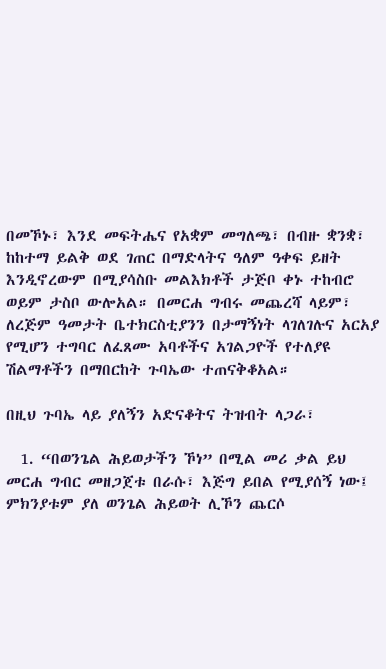በመኾኑ፣ እንደ መፍትሔና የአቋም መግለጫ፣ በብዙ ቋንቋ፣ ከከተማ ይልቅ ወደ ገጠር በማድላትና ዓለም ዓቀፍ ይዘት እንዲኖረውም በሚያሳስቡ መልእክቶች ታጅቦ ቀኑ ተከብሮ ወይም ታስቦ ውሎአል። በመርሐ ግብሩ መጨረሻ ላይም፣ ለረጅም ዓመታት ቤተክርስቲያንን በታማኝነት ላገለገሉና አርአያ የሚሆን ተግባር ለፈጸሙ አባቶችና አገልጋዮች የተለያዩ ሽልማቶችን በማበርከት ጉባኤው ተጠናቅቆአል።

በዚህ ጉባኤ ላይ ያለኝን አድናቆትና ትዝብት ላጋራ፣

  1. “በወንጌል ሕይወታችን ኾነ” በሚል መሪ ቃል ይህ መርሐ ግብር መዘጋጀቱ በራሱ፣ እጅግ ይበል የሚያሰኝ ነው፤ ምክንያቱም ያለ ወንጌል ሕይወት ሊኾን ጨርሶ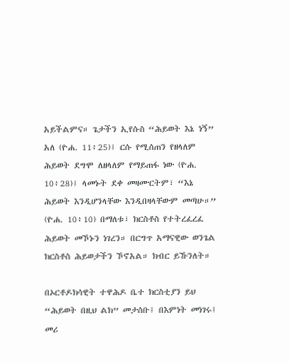አይችልምና። ጌታችን ኢየሱስ “ሕይወት እኔ ነኝ” አለ (ዮሐ. 11፥25)፤ ርሱ የሚሰጠን የዘላለም ሕይወት ደግሞ ለዘላለም የማይጠፋ ነው (ዮሐ. 10፥28)፤ ላመኑት ደቀ መዛሙርትም፣ “እኔ ሕይወት እንዲሆንላቸው እንዲበዛላቸውም መጣሁ።” (ዮሐ. 10፥10) በማለቱ፣ ክርስቶስ የተትረፈረፈ ሕይወት መኾኑን ነገረን። በርግጥ አማናዊው ወንጌል ክርስቶስ ሕይወታችን ኾኖአል። ክብር ይኹንለት።

በኦርቶዶክሳዊት ተዋሕዶ ቤተ ክርስቲያን ይህ “ሕይወት በዚህ ልክ” መታሰቡ፤ በእምነት መነገሩ፤ መሪ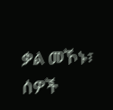ቃል መኾኑ፣ ሰዎች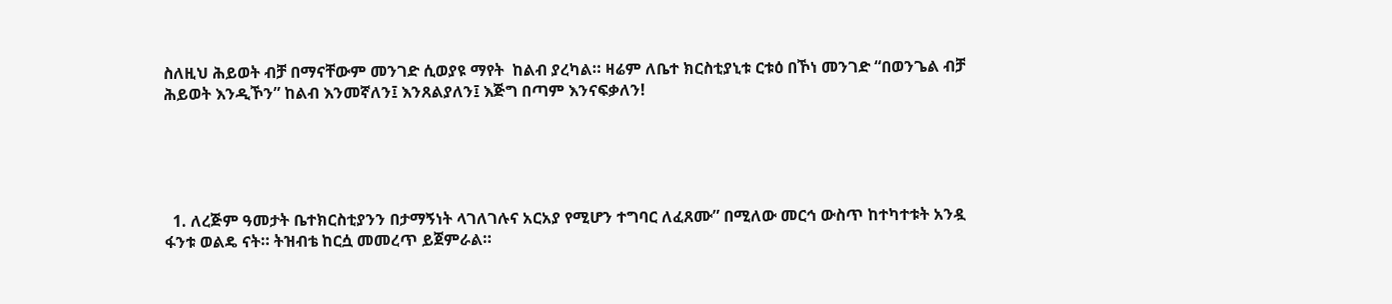ስለዚህ ሕይወት ብቻ በማናቸውም መንገድ ሲወያዩ ማየት  ከልብ ያረካል። ዛሬም ለቤተ ክርስቲያኒቱ ርቱዕ በኾነ መንገድ “በወንጌል ብቻ ሕይወት እንዲኾን” ከልብ እንመኛለን፤ እንጸልያለን፤ እጅግ በጣም እንናፍቃለን!





  1. ለረጅም ዓመታት ቤተክርስቲያንን በታማኝነት ላገለገሉና አርአያ የሚሆን ተግባር ለፈጸሙ” በሚለው መርኅ ውስጥ ከተካተቱት አንዷ ፋንቱ ወልዴ ናት። ትዝብቴ ከርሷ መመረጥ ይጀምራል።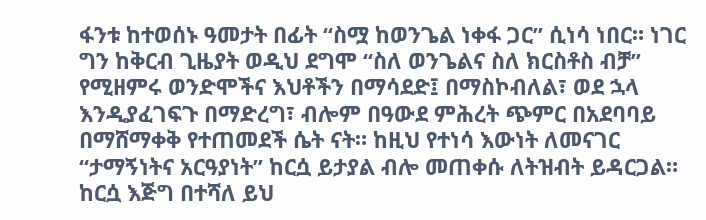ፋንቱ ከተወሰኑ ዓመታት በፊት “ስሟ ከወንጌል ነቀፋ ጋር” ሲነሳ ነበር። ነገር ግን ከቅርብ ጊዜያት ወዲህ ደግሞ “ስለ ወንጌልና ስለ ክርስቶስ ብቻ” የሚዘምሩ ወንድሞችና እህቶችን በማሳደድ፤ በማስኮብለል፣ ወደ ኋላ እንዲያፈገፍጉ በማድረግ፣ ብሎም በዓውደ ምሕረት ጭምር በአደባባይ በማሸማቀቅ የተጠመደች ሴት ናት። ከዚህ የተነሳ እውነት ለመናገር “ታማኝነትና አርዓያነት” ከርሷ ይታያል ብሎ መጠቀሱ ለትዝብት ይዳርጋል። ከርሷ እጅግ በተሻለ ይህ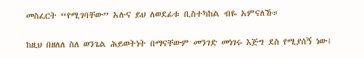መስፈርት “የሚገባቸው” አሉና ይህ ለወደፊቱ ቢስተካከል ብዬ አምናለኹ።

ከዚህ በዘለለ ስለ ወንጌል ሕይወትነት በማናቸውም መንገድ መነገሩ እጅግ ደስ የሚያሰኝ ነው፤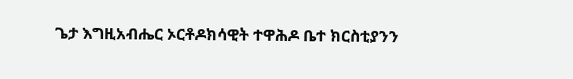ጌታ እግዚአብሔር ኦርቶዶክሳዊት ተዋሕዶ ቤተ ክርስቲያንን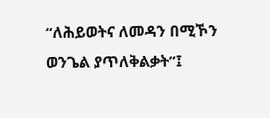“ለሕይወትና ለመዳን በሚኾን ወንጌል ያጥለቅልቃት”፤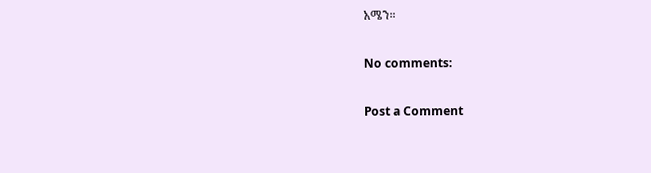አሜን።

No comments:

Post a Comment